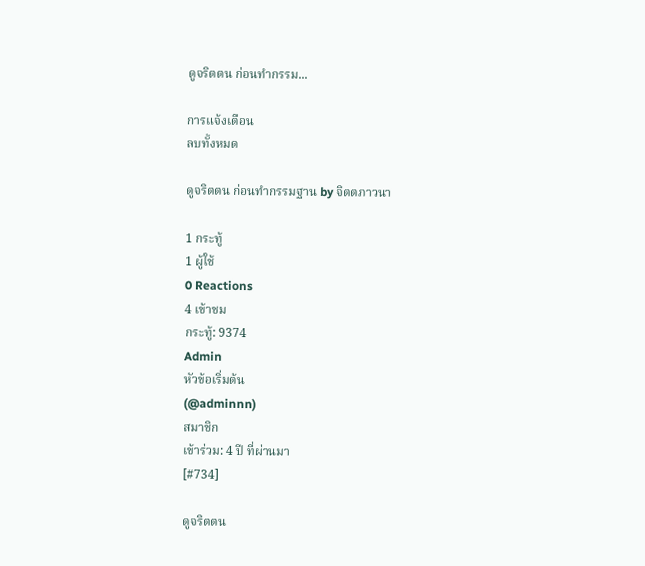ดูจริตตน ก่อนทำกรรม...

การแจ้งเตือน
ลบทั้งหมด

ดูจริตตน ก่อนทำกรรมฐาน by จิตตภาวนา

1 กระทู้
1 ผู้ใช้
0 Reactions
4 เข้าชม
กระทู้: 9374
Admin
หัวข้อเริ่มต้น
(@adminnn)
สมาชิก
เข้าร่วม: 4 ปี ที่ผ่านมา
[#734]

ดูจริตตน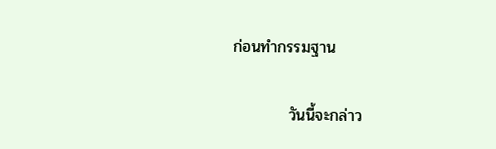ก่อนทำกรรมฐาน

          วันนี้จะกล่าว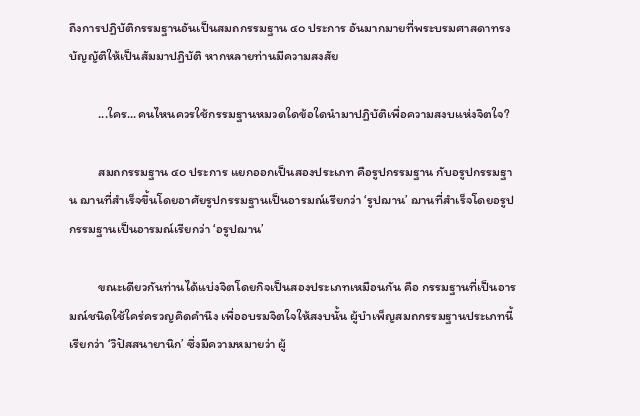ถึงการปฏิบัติกรรมฐานอันเป็นสมถกรรมฐาน ๔๐ ประการ อันมากมายที่พระบรมศาสดาทรงบัญญัติให้เป็นสัมมาปฏิบัติ หากหลายท่านมีความสงสัย

          ...ใคร...คนไหนควรใช้กรรมฐานหมวดใดข้อใดนำมาปฏิบัติเพื่อความสงบแห่งจิตใจ?

          สมถกรรมฐาน ๔๐ ประการ แยกออกเป็นสองประเภท คือรูปกรรมฐาน กับอรูปกรรมฐาน ฌานที่สำเร็จขึ้นโดยอาศัยรูปกรรมฐานเป็นอารมณ์เรียกว่า ‘รูปฌาน’ ฌานที่สำเร็จโดยอรูปกรรมฐานเป็นอารมณ์เรียกว่า ‘อรูปฌาน’

          ขณะเดียวกันท่านได้แบ่งจิตโดยกิจเป็นสองประเภทเหมือนกัน คือ กรรมฐานที่เป็นอารมณ์ชนิดใช้ใคร่ครวญคิดคำนึง เพื่ออบรมจิตใจให้สงบนั้น ผู้บำเพ็ญสมถกรรมฐานประเภทนี้เรียกว่า ‘วิปัสสนายานิก’ ซึ่งมีความหมายว่า ผู้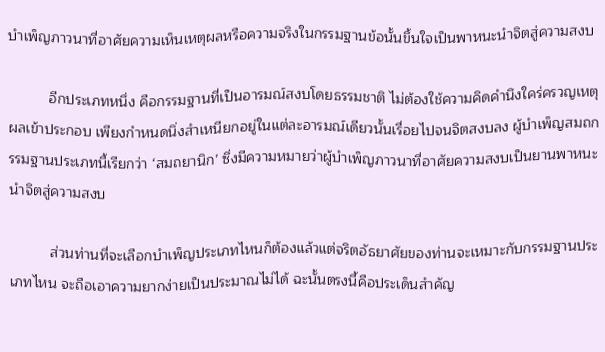บำเพ็ญภาวนาที่อาศัยความเห็นเหตุผลหรือความจริงในกรรมฐานข้อนั้นขึ้นใจเป็นพาหนะนำจิตสู่ความสงบ

          อีกประเภทหนึ่ง คือกรรมฐานที่เป็นอารมณ์สงบโดยธรรมชาติ ไม่ต้องใช้ความคิดคำนึงใคร่ครวญเหตุผลเข้าประกอบ เพียงกำหนดนิ่งสำเหนียกอยู่ในแต่ละอารมณ์เดียวนั้นเรื่อยไปจนจิตสงบลง ผู้บำเพ็ญสมถกรรมฐานประเภทนี้เรียกว่า ‘สมถยานิก’ ซึ่งมีความหมายว่าผู้บำเพ็ญภาวนาที่อาศัยความสงบเป็นยานพาหนะนำจิตสู่ความสงบ

          ส่วนท่านที่จะเลือกบำเพ็ญประเภทไหนก็ต้องแล้วแต่จริตอัธยาศัยของท่านจะเหมาะกับกรรมฐานประเภทไหน จะถือเอาความยากง่ายเป็นประมาณไม่ได้ ฉะนั้นตรงนี้คือประเด็นสำคัญ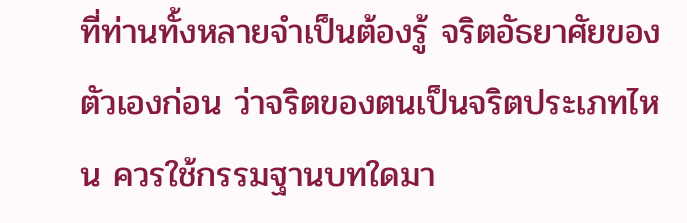ที่ท่านทั้งหลายจำเป็นต้องรู้ จริตอัธยาศัยของตัวเองก่อน ว่าจริตของตนเป็นจริตประเภทไหน ควรใช้กรรมฐานบทใดมา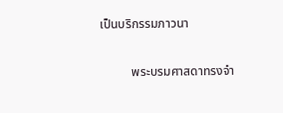เป็นบริกรรมภาวนา

          พระบรมศาสดาทรงจำ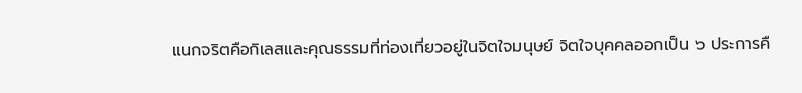แนกจริตคือกิเลสและคุณธรรมที่ท่องเที่ยวอยู่ในจิตใจมนุษย์ จิตใจบุคคลออกเป็น ๖ ประการคื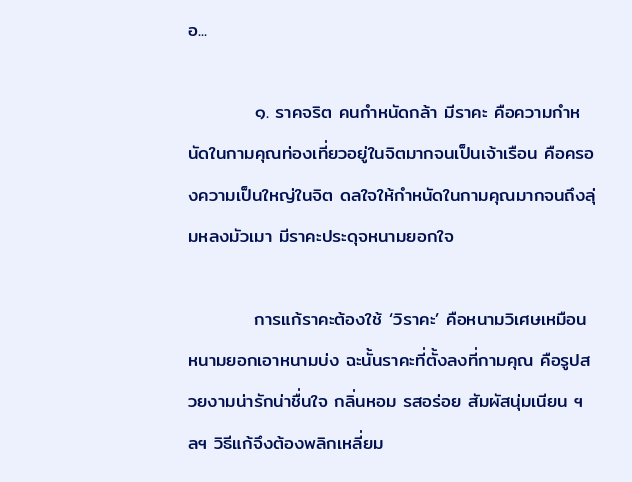อ...

          ๑. ราคจริต คนกำหนัดกล้า มีราคะ คือความกำหนัดในกามคุณท่องเที่ยวอยู่ในจิตมากจนเป็นเจ้าเรือน คือครองความเป็นใหญ่ในจิต ดลใจให้กำหนัดในกามคุณมากจนถึงลุ่มหลงมัวเมา มีราคะประดุจหนามยอกใจ

          การแก้ราคะต้องใช้ ‘วิราคะ’ คือหนามวิเศษเหมือนหนามยอกเอาหนามบ่ง ฉะนั้นราคะที่ตั้งลงที่กามคุณ คือรูปสวยงามน่ารักน่าชื่นใจ กลิ่นหอม รสอร่อย สัมผัสนุ่มเนียน ฯลฯ วิธีแก้จึงต้องพลิกเหลี่ยม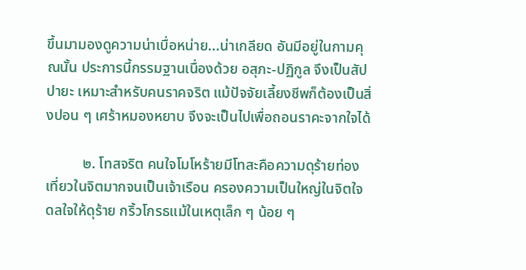ขึ้นมามองดูความน่าเบื่อหน่าย...น่าเกลียด อันมีอยู่ในกามคุณนั้น ประการนี้กรรมฐานเนื่องด้วย อสุภะ-ปฏิกูล จึงเป็นสัปปายะ เหมาะสำหรับคนราคจริต แม้ปัจจัยเลี้ยงชีพก็ต้องเป็นสิ่งปอน ๆ เศร้าหมองหยาบ จึงจะเป็นไปเพื่อถอนราคะจากใจได้

          ๒. โทสจริต คนใจโมโหร้ายมีโทสะคือความดุร้ายท่องเที่ยวในจิตมากจนเป็นเจ้าเรือน ครองความเป็นใหญ่ในจิตใจ ดลใจให้ดุร้าย กริ้วโกรธแม้ในเหตุเล็ก ๆ น้อย ๆ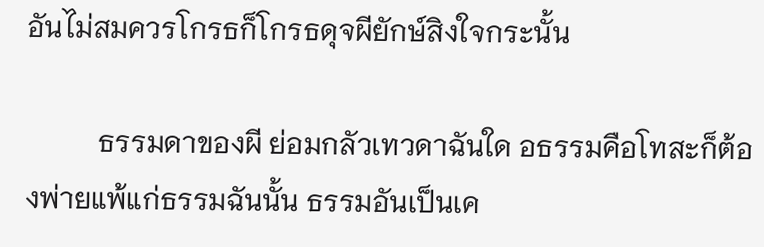อันไม่สมควรโกรธก็โกรธดุจผียักษ์สิงใจกระนั้น

          ธรรมดาของผี ย่อมกลัวเทวดาฉันใด อธรรมคือโทสะก็ต้องพ่ายแพ้แก่ธรรมฉันนั้น ธรรมอันเป็นเค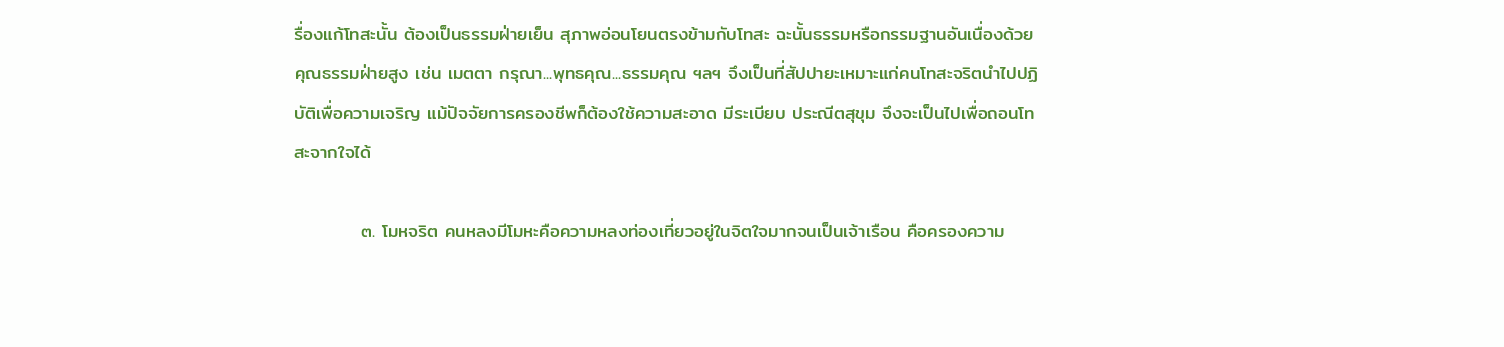รื่องแก้โทสะนั้น ต้องเป็นธรรมฝ่ายเย็น สุภาพอ่อนโยนตรงข้ามกับโทสะ ฉะนั้นธรรมหรือกรรมฐานอันเนื่องด้วยคุณธรรมฝ่ายสูง เช่น เมตตา กรุณา...พุทธคุณ...ธรรมคุณ ฯลฯ จึงเป็นที่สัปปายะเหมาะแก่คนโทสะจริตนำไปปฏิบัติเพื่อความเจริญ แม้ปัจจัยการครองชีพก็ต้องใช้ความสะอาด มีระเบียบ ประณีตสุขุม จึงจะเป็นไปเพื่อถอนโทสะจากใจได้

          ๓. โมหจริต คนหลงมีโมหะคือความหลงท่องเที่ยวอยู่ในจิตใจมากจนเป็นเจ้าเรือน คือครองความ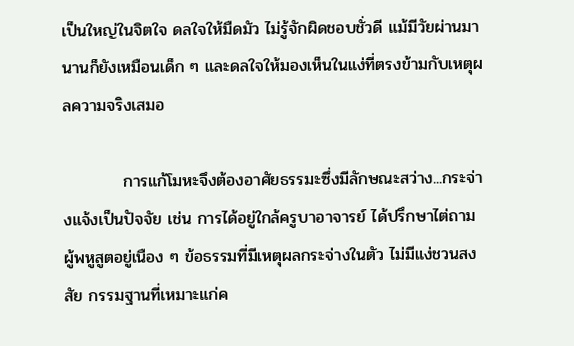เป็นใหญ่ในจิตใจ ดลใจให้มืดมัว ไม่รู้จักผิดชอบชั่วดี แม้มีวัยผ่านมานานก็ยังเหมือนเด็ก ๆ และดลใจให้มองเห็นในแง่ที่ตรงข้ามกับเหตุผลความจริงเสมอ

          การแก้โมหะจึงต้องอาศัยธรรมะซึ่งมีลักษณะสว่าง...กระจ่างแจ้งเป็นปัจจัย เช่น การได้อยู่ใกล้ครูบาอาจารย์ ได้ปรึกษาไต่ถามผู้พหูสูตอยู่เนือง ๆ ข้อธรรมที่มีเหตุผลกระจ่างในตัว ไม่มีแง่ชวนสงสัย กรรมฐานที่เหมาะแก่ค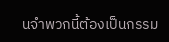นจำพวกนี้ต้องเป็นกรรม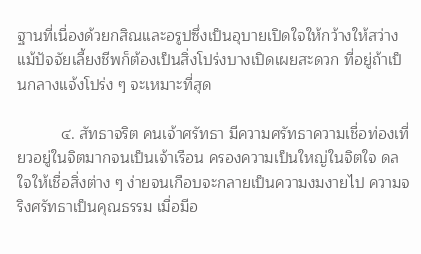ฐานที่เนื่องด้วยกสิณและอรูปซึ่งเป็นอุบายเปิดใจให้กว้างให้สว่าง แม้ปัจจัยเลี้ยงชีพก็ต้องเป็นสิ่งโปร่งบางเปิดเผยสะดวก ที่อยู่ถ้าเป็นกลางแจ้งโปร่ง ๆ จะเหมาะที่สุด

          ๔. สัทธาจริต คนเจ้าศรัทธา มีความศรัทธาความเชื่อท่องเที่ยวอยู่ในจิตมากจนเป็นเจ้าเรือน ครองความเป็นใหญ่ในจิตใจ ดลใจให้เชื่อสิ่งต่าง ๆ ง่ายจนเกือบจะกลายเป็นความงมงายไป ความจริงศรัทธาเป็นคุณธรรม เมื่อมีอ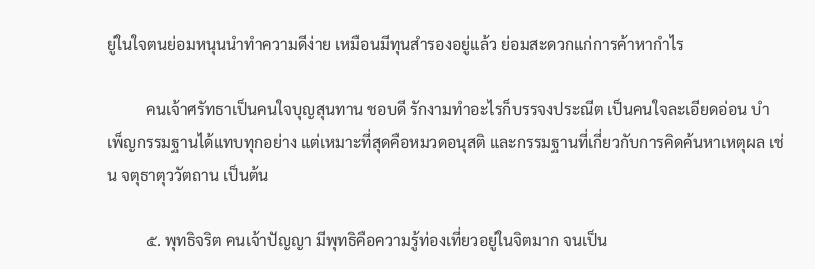ยู่ในใจตนย่อมหนุนนำทำความดีง่าย เหมือนมีทุนสำรองอยู่แล้ว ย่อมสะดวกแก่การค้าหากำไร

          คนเจ้าศรัทธาเป็นคนใจบุญสุนทาน ชอบดี รักงามทำอะไรก็บรรจงประณีต เป็นคนใจละเอียดอ่อน บำเพ็ญกรรมฐานได้แทบทุกอย่าง แต่เหมาะที่สุดคือหมวดอนุสติ และกรรมฐานที่เกี่ยวกับการคิดค้นหาเหตุผล เช่น จตุธาตุววัตถาน เป็นต้น

          ๕. พุทธิจริต คนเจ้าปัญญา มีพุทธิคือความรู้ท่องเที่ยวอยู่ในจิตมาก จนเป็น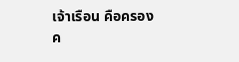เจ้าเรือน คือครองค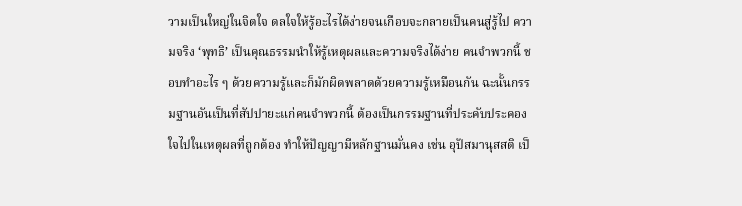วามเป็นใหญ่ในจิตใจ ดลใจให้รู้อะไรได้ง่ายจนเกือบจะกลายเป็นคนสู่รู้ไป ความจริง ‘พุทธิ’ เป็นคุณธรรมนำให้รู้เหตุผลและความจริงได้ง่าย คนจำพวกนี้ ชอบทำอะไร ๆ ด้วยความรู้และก็มักผิดพลาดด้วยความรู้เหมือนกัน ฉะนั้นกรรมฐานอันเป็นที่สัปปายะแก่คนจำพวกนี้ ต้องเป็นกรรมฐานที่ประคับประคองใจไปในเหตุผลที่ถูกต้อง ทำให้ปัญญามีหลักฐานมั่นคง เช่น อุปัสมานุสสติ เป็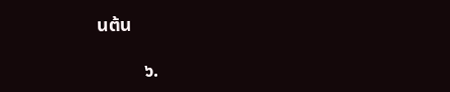นต้น

          ๖.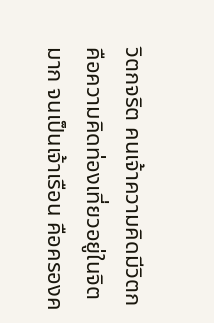วิตกจริต คนเจ้าความคิดมีวิตก คือความคิดท่องเที่ยวอยู่ในจิตมาก จนเป็นเจ้าเรือน คือครองค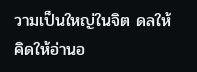วามเป็นใหญ่ในจิต ดลให้คิดให้อ่านอ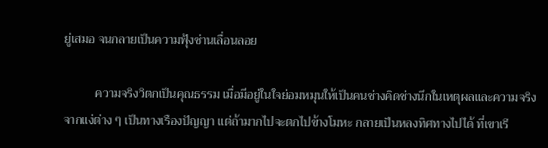ยู่เสมอ จนกลายเป็นความฟุ้งซ่านเลื่อนลอย

          ความจริงวิตกเป็นคุณธรรม เมื่อมีอยู่ในใจย่อมหมุนให้เป็นคนช่างคิดช่างนึกในเหตุผลและความจริงจากแง่ต่าง ๆ เป็นทางเรืองปัญญา แต่ถ้ามากไปจะตกไปข้างโมหะ กลายเป็นหลงทิศทางไปได้ ที่เขาเรี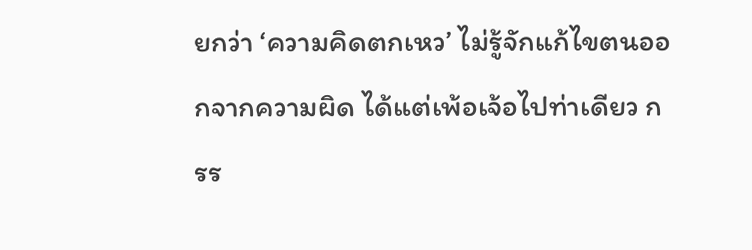ยกว่า ‘ความคิดตกเหว’ ไม่รู้จักแก้ไขตนออกจากความผิด ได้แต่เพ้อเจ้อไปท่าเดียว กรร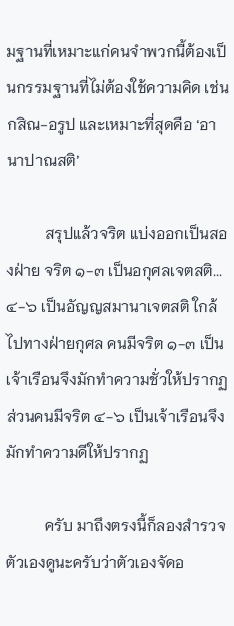มฐานที่เหมาะแก่คนจำพวกนี้ต้องเป็นกรรมฐานที่ไม่ต้องใช้ความคิด เช่น กสิณ-อรูป และเหมาะที่สุดคือ ‘อานาปาณสติ’

          สรุปแล้วจริต แบ่งออกเป็นสองฝ่าย จริต ๑-๓ เป็นอกุศลเจตสติ... ๔-๖ เป็นอัญญสมานาเจตสติ ใกล้ไปทางฝ่ายกุศล คนมีจริต ๑-๓ เป็นเจ้าเรือนจึงมักทำความชั่วให้ปรากฏ ส่วนคนมีจริต ๔-๖ เป็นเจ้าเรือนจึงมักทำความดีให้ปรากฏ

          ครับ มาถึงตรงนี้ก็ลองสำรวจตัวเองดูนะครับว่าตัวเองจัดอ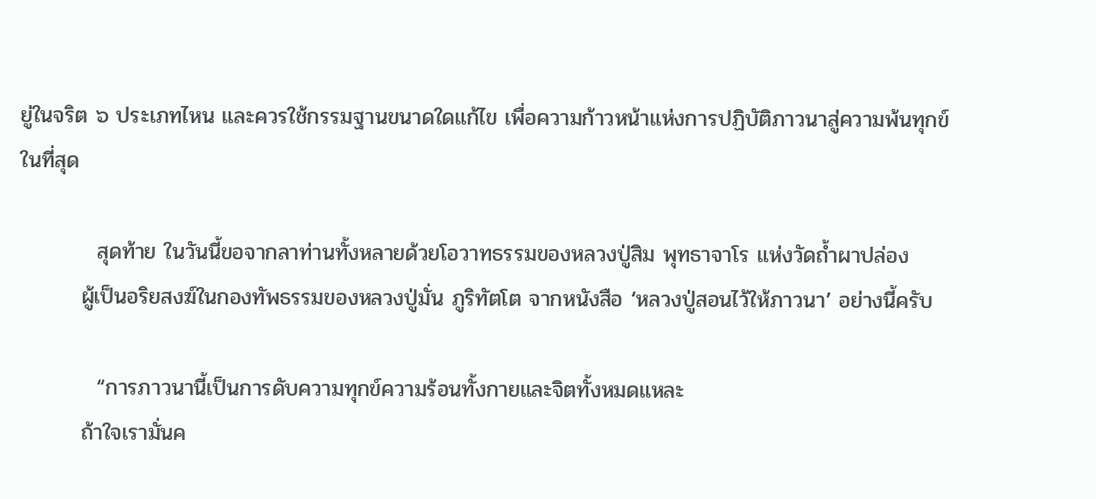ยู่ในจริต ๖ ประเภทไหน และควรใช้กรรมฐานขนาดใดแก้ไข เพื่อความก้าวหน้าแห่งการปฏิบัติภาวนาสู่ความพ้นทุกข์ในที่สุด

          สุดท้าย ในวันนี้ขอจากลาท่านทั้งหลายด้วยโอวาทธรรมของหลวงปู่สิม พุทธาจาโร แห่งวัดถ้ำผาปล่อง
        ผู้เป็นอริยสงฆ์ในกองทัพธรรมของหลวงปู่มั่น ภูริทัตโต จากหนังสือ ‘หลวงปู่สอนไว้ให้ภาวนา’ อย่างนี้ครับ

          “การภาวนานี้เป็นการดับความทุกข์ความร้อนทั้งกายและจิตทั้งหมดแหละ
        ถ้าใจเรามั่นค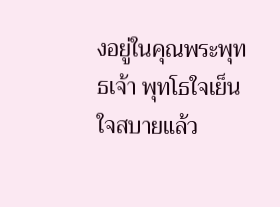งอยู่ในคุณพระพุทธเจ้า พุทโธใจเย็น ใจสบายแล้ว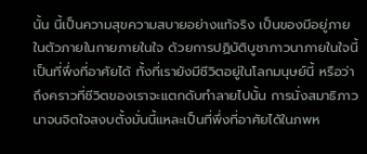นั้น นี้เป็นความสุขความสบายอย่างแท้จริง เป็นของมีอยู่ภายในตัวภายในกายภายในใจ ด้วยการปฏิบัติบูชาภาวนาภายในใจนี้ เป็นที่พึ่งที่อาศัยได้ ทั้งที่เรายังมีชีวิตอยู่ในโลกมนุษย์นี้ หรือว่าถึงคราวที่ชีวิตของเราจะแตกดับทำลายไปนั้น การนั่งสมาธิภาวนาจนจิตใจสงบตั้งมั่นนี้แหละเป็นที่พึ่งที่อาศัยได้ในภพห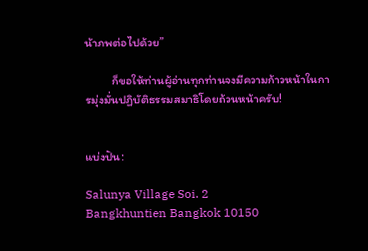น้าภพต่อไปด้วย”

          ก็ขอให้ท่านผู้อ่านทุกท่านจงมีความก้าวหน้าในการมุ่งมั่นปฏิบัติธรรมสมาธิโดยถ้วนหน้าครับ!


แบ่งปัน:

Salunya Village Soi. 2
Bangkhuntien Bangkok 10150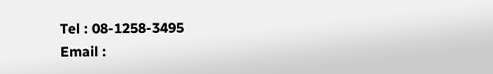Tel : 08-1258-3495
Email :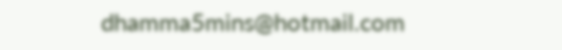dhamma5mins@hotmail.com